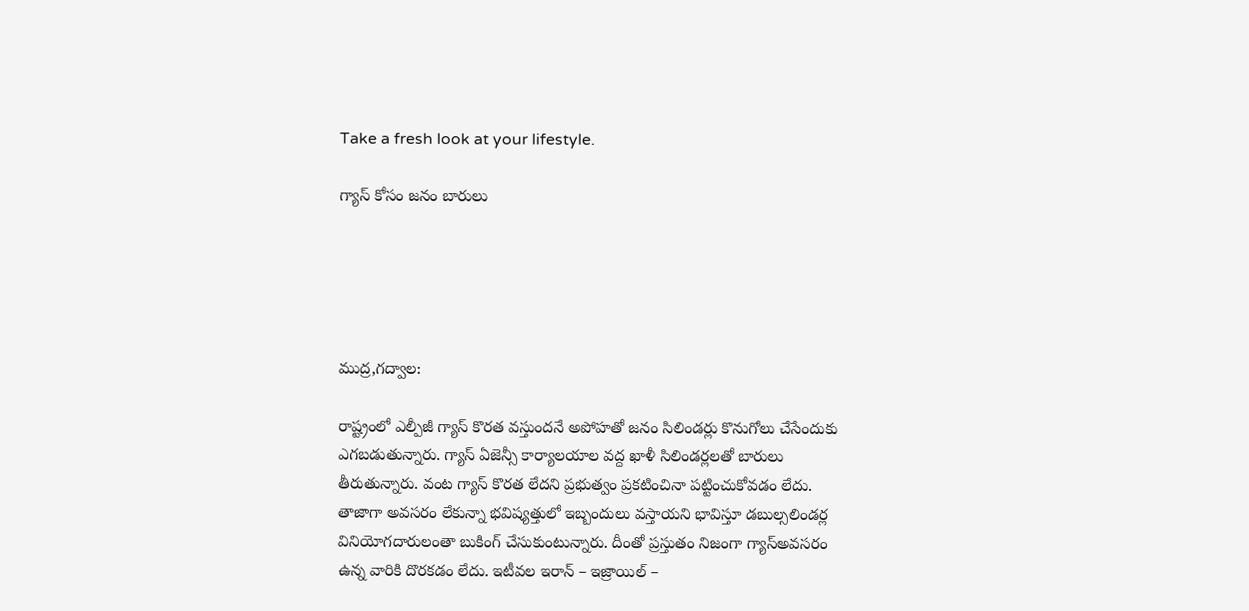Take a fresh look at your lifestyle.

గ్యాస్ కోసం జనం బారులు





ముద్ర,గద్వాల:

రాష్ట్రంలో ఎల్పీజీ గ్యాస్ కొరత వస్తుందనే అపోహతో జనం సిలిండర్లు కొనుగోలు చేసేందుకు ఎగబడుతున్నారు. గ్యాస్ ఏజెన్సీ కార్యాలయాల వద్ద ఖాళీ సిలిండర్లలతో బారులు తీరుతున్నారు. వంట గ్యాస్ కొరత లేదని ప్రభుత్వం ప్రకటించినా పట్టించుకోవడం లేదు. తాజాగా అవసరం లేకున్నా భవిష్యత్తులో ఇబ్బందులు వస్తాయని భావిస్తూ డబుల్సలిండర్ల వినియోగదారులంతా బుకింగ్ చేసుకుంటున్నారు. దీంతో ప్రస్తుతం నిజంగా గ్యాస్అవసరం ఉన్న వారికి దొరకడం లేదు. ఇటీవల ఇరాన్ – ఇజ్రాయిల్ –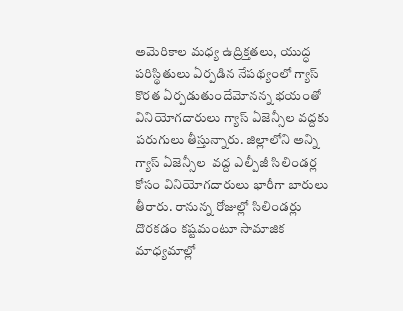అమెరికాల మధ్య ఉద్రిక్తతలు, యుద్ధ పరిస్థితులు ఏర్పడిన నేపథ్యంలో గ్యాస్ కొరత ఏర్పడుతుందేమోనన్న భయంతో  వినియోగదారులు గ్యాస్ ఏజెన్సీల వద్దకు పరుగులు తీస్తున్నారు. జిల్లాలోని అన్ని గ్యాస్ ఏజెన్సీల  వద్ద ఎల్పీజీ సిలిండర్ల కోసం వినియోగదారులు భారీగా బారులు తీరారు. రానున్న రోజుల్లో సిలిండర్లు దొరకడం కష్టమంటూ సామాజిక మాధ్యమాల్లో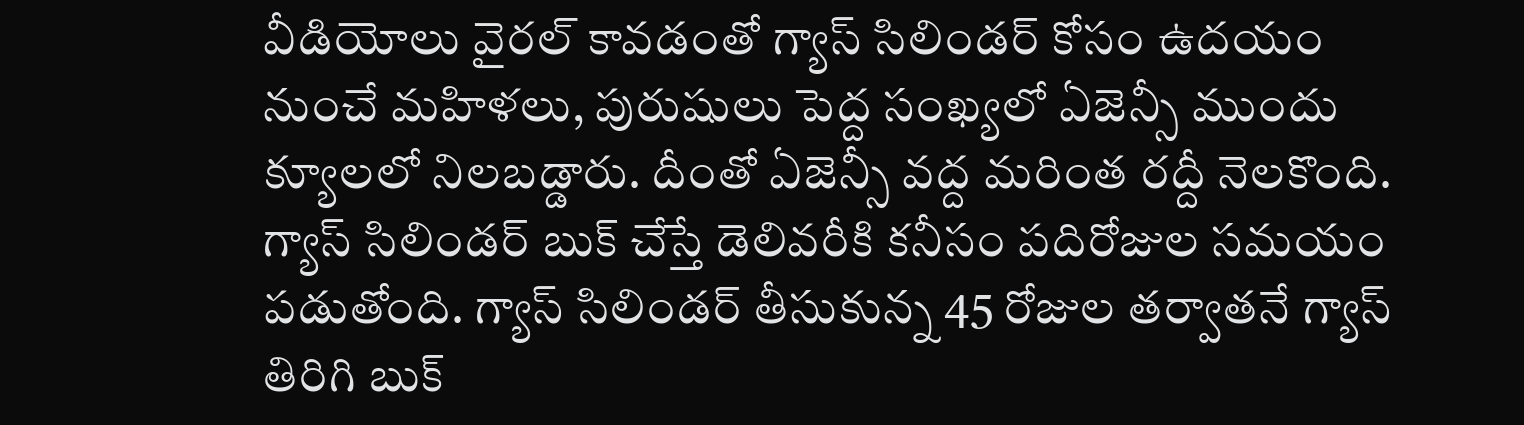వీడియోలు వైరల్‌ కావడంతో గ్యాస్‌ సిలిండర్‌ కోసం ఉదయం నుంచే మహిళలు, పురుషులు పెద్ద సంఖ్యలో ఏజెన్సీ ముందు క్యూలలో నిలబడ్డారు. దీంతో ఏజెన్సీ వద్ద మరింత రద్దీ నెలకొంది. గ్యాస్‌ సిలిండర్‌ బుక్‌ చేస్తే డెలివరీకి కనీసం పదిరోజుల సమయం పడుతోంది. గ్యాస్‌ సిలిండర్‌ తీసుకున్న 45 రోజుల తర్వాతనే గ్యాస్‌ తిరిగి బుక్‌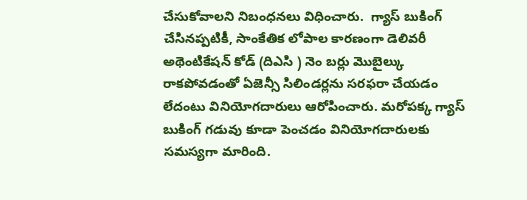చేసుకోవాలని నిబంధనలు విధించారు.  గ్యాస్ బుకింగ్ చేసినప్పటికీ, సాంకేతిక లోపాల కారణంగా డెలివరీ అథెంటికేషన్ కోడ్ (దిఎసి ) నెం బర్లు మొబైల్కు రాకపోవడంతో ఏజెన్సీ సిలిండర్లను సరఫరా చేయడం లేదంటు వినియోగదారులు ఆరోపించారు. మరోపక్క గ్యాస్ బుకింగ్ గడువు కూడా పెంచడం వినియోగదారులకు సమస్యగా మారింది.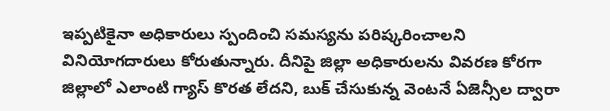ఇప్పటికైనా అధికారులు స్పందించి సమస్యను పరిష్కరించాలని వినియోగదారులు కోరుతున్నారు. దీనిపై జిల్లా అధికారులను వివరణ కోరగా జిల్లాలో ఎలాంటి గ్యాస్ కొరత లేదని, బుక్ చేసుకున్న‌ వెంటనే ఏజెన్సీల ద్వారా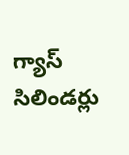గ్యాస్ సిలిండర్లు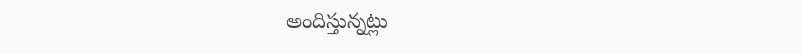అందిస్తున్నట్లు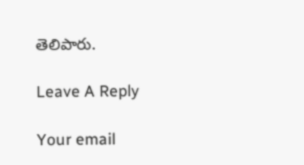తెలిపారు.

Leave A Reply

Your email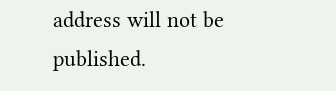address will not be published.